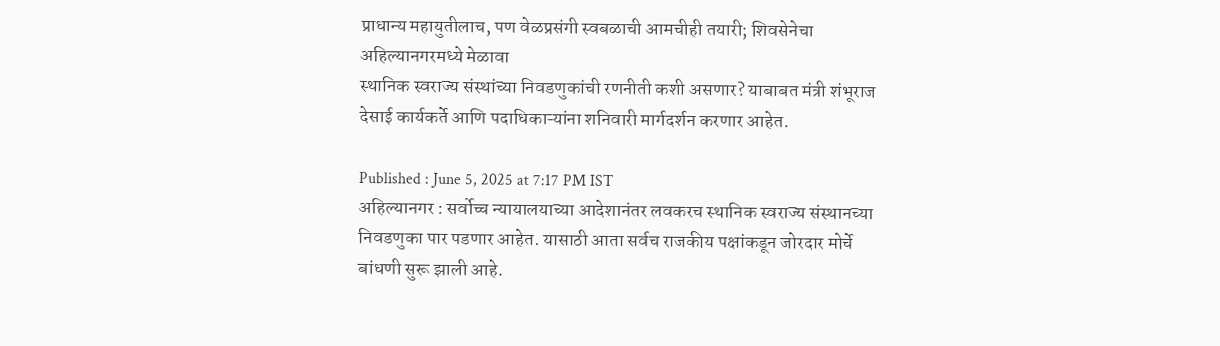प्राधान्य महायुतीलाच, पण वेळप्रसंगी स्वबळाची आमचीही तयारी; शिवसेनेचा अहिल्यानगरमध्ये मेळावा
स्थानिक स्वराज्य संस्थांच्या निवडणुकांची रणनीती कशी असणार? याबाबत मंत्री शंभूराज देसाई कार्यकर्ते आणि पदाधिकाऱ्यांना शनिवारी मार्गदर्शन करणार आहेत.

Published : June 5, 2025 at 7:17 PM IST
अहिल्यानगर : सर्वोच्च न्यायालयाच्या आदेशानंतर लवकरच स्थानिक स्वराज्य संस्थानच्या निवडणुका पार पडणार आहेत. यासाठी आता सर्वच राजकीय पक्षांकडून जोरदार मोर्चे बांधणी सुरू झाली आहे.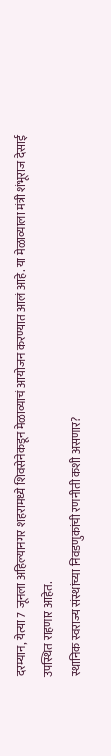दरम्यान, येत्या 7 जूनला अहिल्यानगर शहरामध्ये शिवसेनेकडून मेळाव्याचं आयोजन करण्यात आलं आहे. या मेळाव्याला मंत्री शंभूराज देसाई उपस्थित राहणार आहेत.
स्थानिक स्वराज्य संस्थांच्या निवडणुकांची रणनीती कशी असणार?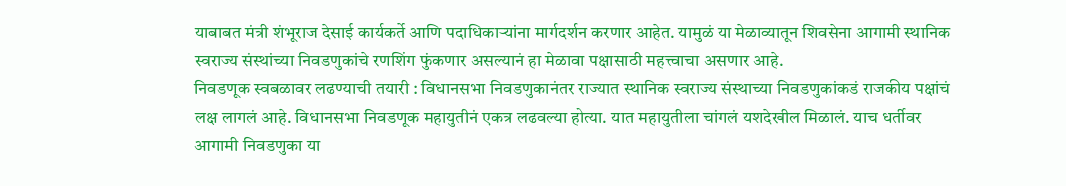याबाबत मंत्री शंभूराज देसाई कार्यकर्ते आणि पदाधिकाऱ्यांना मार्गदर्शन करणार आहेत. यामुळं या मेळाव्यातून शिवसेना आगामी स्थानिक स्वराज्य संस्थांच्या निवडणुकांचे रणशिंग फुंकणार असल्यानं हा मेळावा पक्षासाठी महत्त्वाचा असणार आहे.
निवडणूक स्वबळावर लढण्याची तयारी : विधानसभा निवडणुकानंतर राज्यात स्थानिक स्वराज्य संस्थाच्या निवडणुकांकडं राजकीय पक्षांचं लक्ष लागलं आहे. विधानसभा निवडणूक महायुतीनं एकत्र लढवल्या होत्या. यात महायुतीला चांगलं यशदेखील मिळालं. याच धर्तीवर आगामी निवडणुका या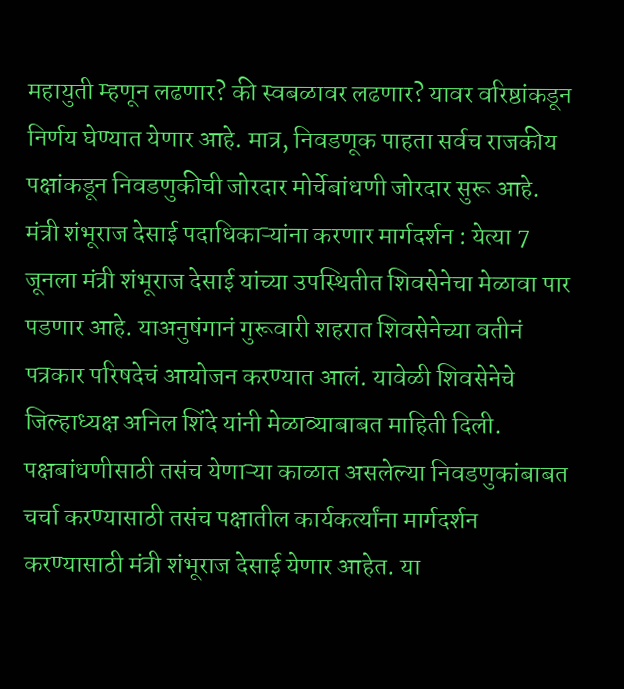महायुती म्हणून लढणार? की स्वबळावर लढणार? यावर वरिष्ठांकडून निर्णय घेण्यात येणार आहे. मात्र, निवडणूक पाहता सर्वच राजकीय पक्षांकडून निवडणुकीची जोरदार मोर्चेबांधणी जोरदार सुरू आहे.
मंत्री शंभूराज देसाई पदाधिकाऱ्यांना करणार मार्गदर्शन : येत्या 7 जूनला मंत्री शंभूराज देसाई यांच्या उपस्थितीत शिवसेनेचा मेळावा पार पडणार आहे. याअनुषंगानं गुरूवारी शहरात शिवसेनेच्या वतीनं पत्रकार परिषदेचं आयोजन करण्यात आलं. यावेळी शिवसेनेचे जिल्हाध्यक्ष अनिल शिंदे यांनी मेळाव्याबाबत माहिती दिली. पक्षबांधणीसाठी तसंच येणाऱ्या काळात असलेल्या निवडणुकांबाबत चर्चा करण्यासाठी तसंच पक्षातील कार्यकर्त्यांना मार्गदर्शन करण्यासाठी मंत्री शंभूराज देसाई येणार आहेत. या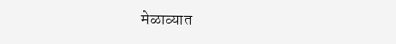मेळाव्यात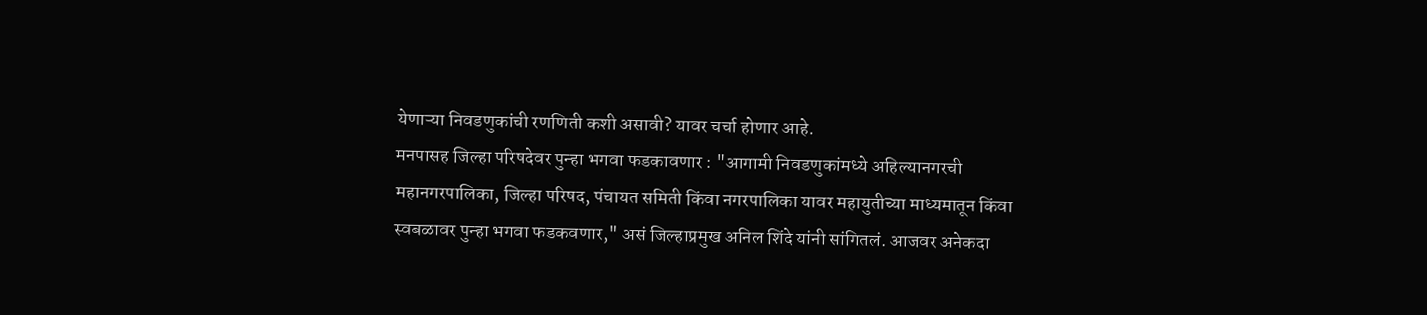येणाऱ्या निवडणुकांची रणणिती कशी असावी? यावर चर्चा होणार आहे.
मनपासह जिल्हा परिषदेवर पुन्हा भगवा फडकावणार : "आगामी निवडणुकांमध्ये अहिल्यानगरची महानगरपालिका, जिल्हा परिषद, पंचायत समिती किंवा नगरपालिका यावर महायुतीच्या माध्यमातून किंवा स्वबळावर पुन्हा भगवा फडकवणार," असं जिल्हाप्रमुख अनिल शिंदे यांनी सांगितलं. आजवर अनेकदा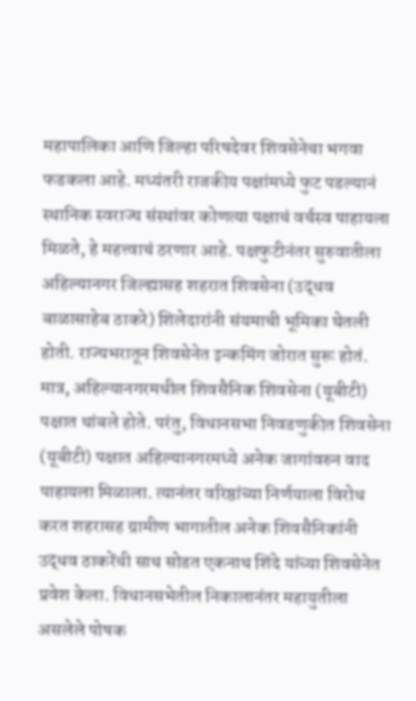महापालिका आणि जिल्हा परिषदेवर शिवसेनेचा भगवा फडकला आहे. मध्यंतरी राजकीय पक्षांमध्ये फुट पडल्यानं स्थानिक स्वराज्य संस्थांवर कोणत्या पक्षाचं वर्चस्व पाहायला मिळते, हे महत्त्वाचं ठरणार आहे. पक्षफुटीनंतर सुरुवातीला अहिल्यानगर जिल्ह्यासह शहरात शिवसेना (उद्धव बाळासाहेब ठाकरे) शिलेदारांनी संयमाची भूमिका घेतली होती. राज्यभरातून शिवसेनेत इन्कमिंग जोरात सुरू होतं. मात्र, अहिल्यानगरमधील शिवसैनिक शिवसेना (यूबीटी) पक्षात थांबले होते. परंतु, विधानसभा निवडणुकीत शिवसेना (यूबीटी) पक्षात अहिल्यानगरमध्ये अनेक जागांवरुन वाद पाहायला मिळाला. त्यानंतर वरिष्ठांच्या निर्णयाला विरोध करत शहरासह ग्रामीण भागातील अनेक शिवसैनिकांनी उद्धव ठाकरेंची साथ सोडत एकनाथ शिंदे यांच्या शिवसेनेत प्रवेश केला. विधानसभेतील निकालानंतर महायुतीला असलेले पोषक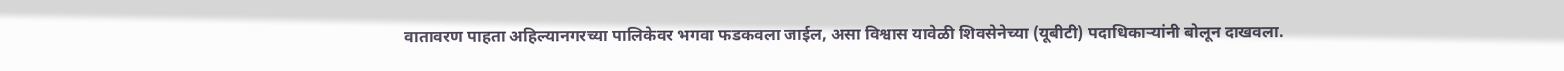वातावरण पाहता अहिल्यानगरच्या पालिकेवर भगवा फडकवला जाईल, असा विश्वास यावेळी शिवसेनेच्या (यूबीटी) पदाधिकाऱ्यांनी बोलून दाखवला.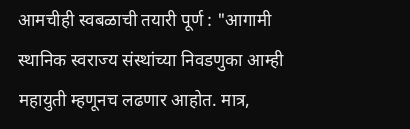आमचीही स्वबळाची तयारी पूर्ण : "आगामी स्थानिक स्वराज्य संस्थांच्या निवडणुका आम्ही महायुती म्हणूनच लढणार आहोत. मात्र,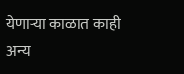येणाऱ्या काळात काही अन्य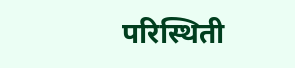परिस्थिती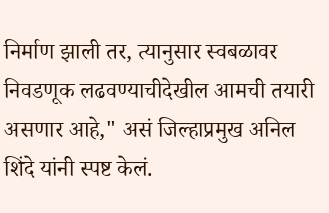निर्माण झाली तर, त्यानुसार स्वबळावर निवडणूक लढवण्याचीदेखील आमची तयारी असणार आहे," असं जिल्हाप्रमुख अनिल शिंदे यांनी स्पष्ट केलं.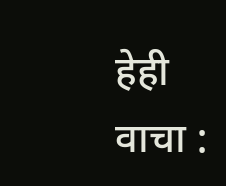हेही वाचा :